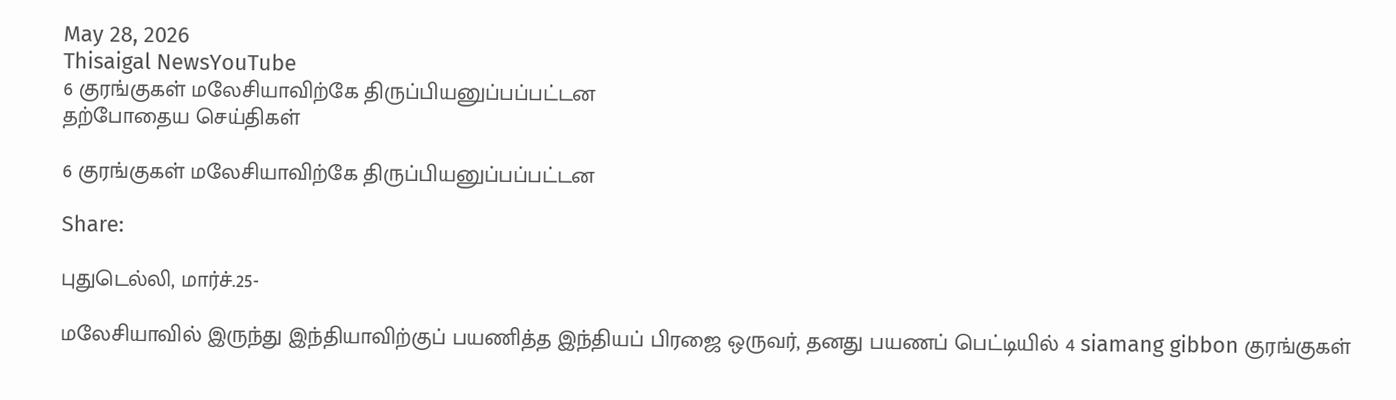May 28, 2026
Thisaigal NewsYouTube
6 குரங்குகள் மலேசியாவிற்கே திருப்பியனுப்பப்பட்டன
தற்போதைய செய்திகள்

6 குரங்குகள் மலேசியாவிற்கே திருப்பியனுப்பப்பட்டன

Share:

புதுடெல்லி, மார்ச்.25-

மலேசியாவில் இருந்து இந்தியாவிற்குப் பயணித்த இந்தியப் பிரஜை ஒருவர், தனது பயணப் பெட்டியில் 4 siamang gibbon குரங்குகள்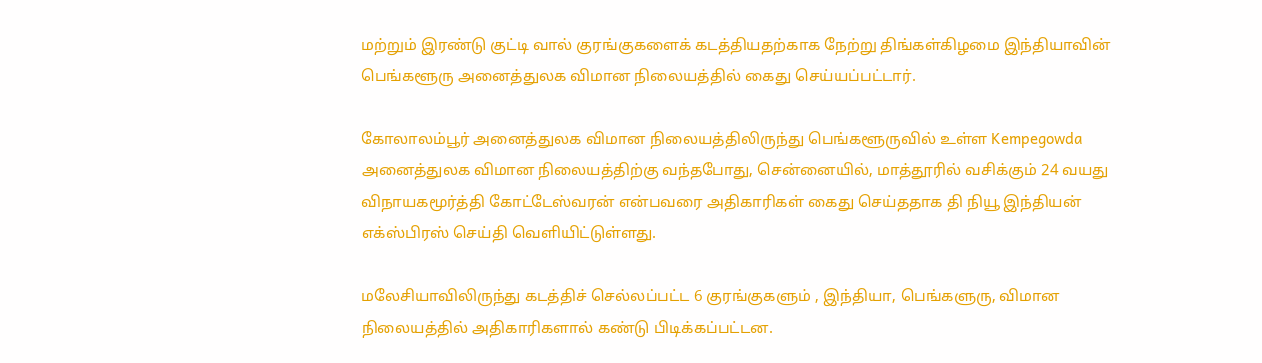மற்றும் இரண்டு குட்டி வால் குரங்குகளைக் கடத்தியதற்காக நேற்று திங்கள்கிழமை இந்தியாவின் பெங்களூரு அனைத்துலக விமான நிலையத்தில் கைது செய்யப்பட்டார்.

கோலாலம்பூர் அனைத்துலக விமான நிலையத்திலிருந்து பெங்களூருவில் உள்ள Kempegowda அனைத்துலக விமான நிலையத்திற்கு வந்தபோது, சென்னையில், மாத்தூரில் வசிக்கும் 24 வயது விநாயகமூர்த்தி கோட்டேஸ்வரன் என்பவரை அதிகாரிகள் கைது செய்ததாக தி நியூ இந்தியன் எக்ஸ்பிரஸ் செய்தி வெளியிட்டுள்ளது.

மலேசியாவிலிருந்து கடத்திச் செல்லப்பட்ட 6 குரங்குகளும் , இந்தியா, பெங்களுரு, விமான நிலையத்தில் அதிகாரிகளால் கண்டு பிடிக்கப்பட்டன.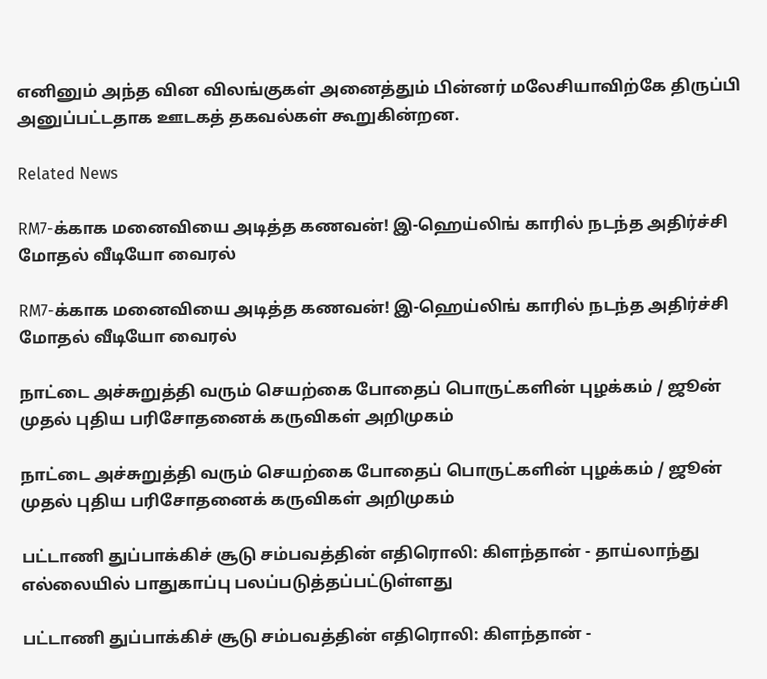எனினும் அந்த வின விலங்குகள் அனைத்தும் பின்னர் மலேசியாவிற்கே திருப்பி அனுப்பட்டதாக ஊடகத் தகவல்கள் கூறுகின்றன.

Related News

RM7-க்காக மனைவியை அடித்த கணவன்! இ-ஹெய்லிங் காரில் நடந்த அதிர்ச்சி மோதல் வீடியோ வைரல்

RM7-க்காக மனைவியை அடித்த கணவன்! இ-ஹெய்லிங் காரில் நடந்த அதிர்ச்சி மோதல் வீடியோ வைரல்

நாட்டை அச்சுறுத்தி வரும் செயற்கை போதைப் பொருட்களின் புழக்கம் / ஜூன் முதல் புதிய பரிசோதனைக் கருவிகள் அறிமுகம்

நாட்டை அச்சுறுத்தி வரும் செயற்கை போதைப் பொருட்களின் புழக்கம் / ஜூன் முதல் புதிய பரிசோதனைக் கருவிகள் அறிமுகம்

பட்டாணி துப்பாக்கிச் சூடு சம்பவத்தின் எதிரொலி: கிளந்தான் - தாய்லாந்து எல்லையில் பாதுகாப்பு பலப்படுத்தப்பட்டுள்ளது

பட்டாணி துப்பாக்கிச் சூடு சம்பவத்தின் எதிரொலி: கிளந்தான் -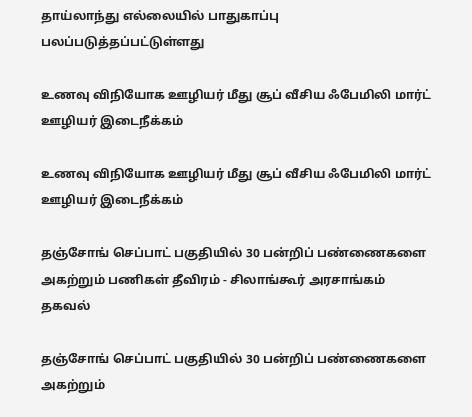தாய்லாந்து எல்லையில் பாதுகாப்பு பலப்படுத்தப்பட்டுள்ளது

உணவு விநியோக ஊழியர் மீது சூப் வீசிய ஃபேமிலி மார்ட் ஊழியர் இடைநீக்கம்

உணவு விநியோக ஊழியர் மீது சூப் வீசிய ஃபேமிலி மார்ட் ஊழியர் இடைநீக்கம்

தஞ்சோங் செப்பாட் பகுதியில் 30 பன்றிப் பண்ணைகளை அகற்றும் பணிகள் தீவிரம் - சிலாங்கூர் அரசாங்கம் தகவல்

தஞ்சோங் செப்பாட் பகுதியில் 30 பன்றிப் பண்ணைகளை அகற்றும்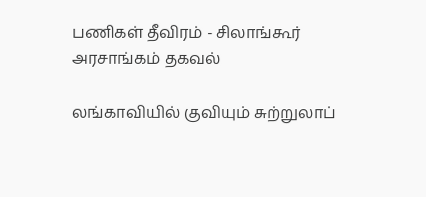பணிகள் தீவிரம் - சிலாங்கூர் அரசாங்கம் தகவல்

லங்காவியில் குவியும் சுற்றுலாப்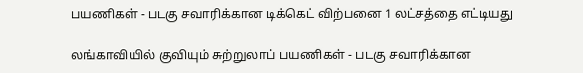பயணிகள் - படகு சவாரிக்கான டிக்கெட் விற்பனை 1 லட்சத்தை எட்டியது

லங்காவியில் குவியும் சுற்றுலாப் பயணிகள் - படகு சவாரிக்கான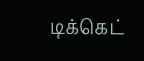டிக்கெட்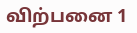விற்பனை 1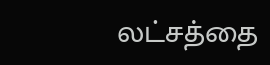லட்சத்தை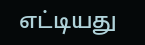எட்டியது